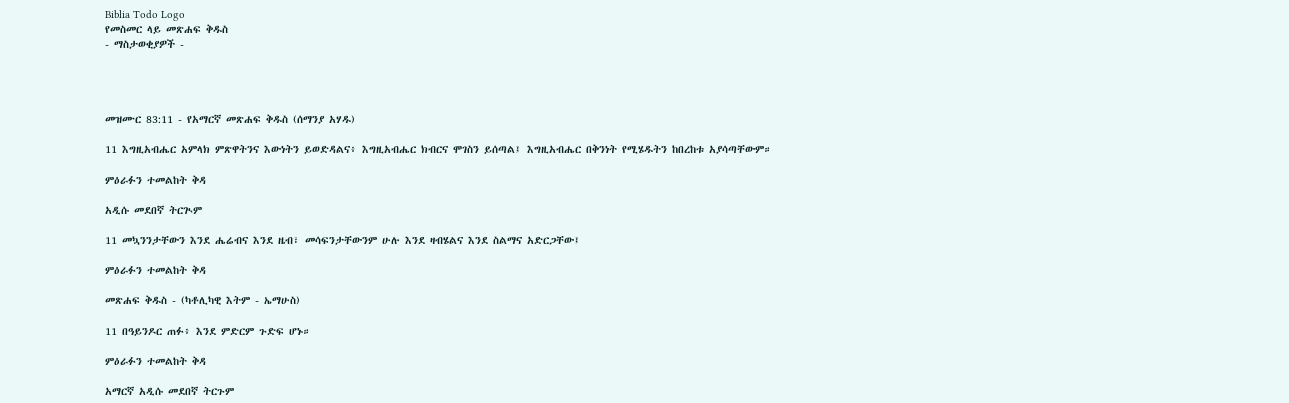Biblia Todo Logo
የመስመር ላይ መጽሐፍ ቅዱስ
- ማስታወቂያዎች -




መዝሙር 83:11 - የአማርኛ መጽሐፍ ቅዱስ (ሰማንያ አሃዱ)

11 እግዚአብሔር አምላክ ምጽዋትንና እውነትን ይወድዳልና፥ እግዚአብሔር ክብርና ሞገስን ይሰጣል፤ እግዚአብሔር በቅንነት የሚሄዱትን ከበረከቱ አያሳጣቸውም።

ምዕራፉን ተመልከት ቅዳ

አዲሱ መደበኛ ትርጒም

11 መኳንንታቸውን እንደ ሔሬብና እንደ ዜብ፣ መሳፍንታቸውንም ሁሉ እንደ ዛብሄልና እንደ ስልማና አድርጋቸው፤

ምዕራፉን ተመልከት ቅዳ

መጽሐፍ ቅዱስ - (ካቶሊካዊ እትም - ኤማሁስ)

11 በዓይንዶር ጠፉ፥ እንደ ምድርም ጉድፍ ሆኑ።

ምዕራፉን ተመልከት ቅዳ

አማርኛ አዲሱ መደበኛ ትርጉም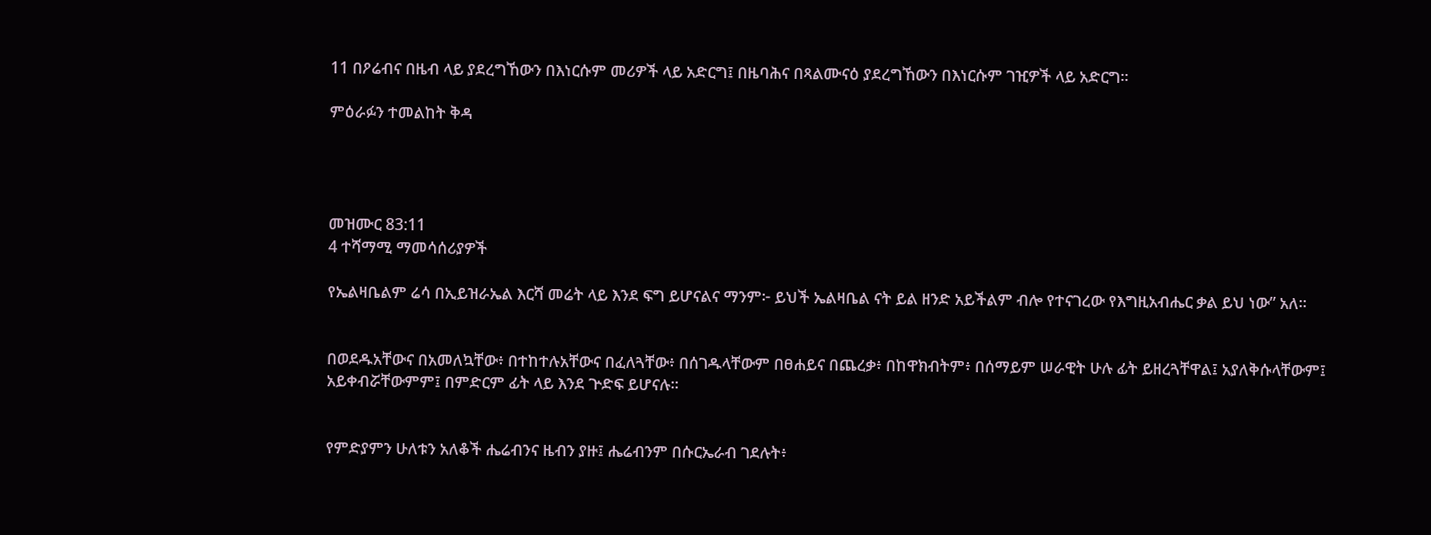11 በዖሬብና በዜብ ላይ ያደረግኸውን በእነርሱም መሪዎች ላይ አድርግ፤ በዜባሕና በጻልሙናዕ ያደረግኸውን በእነርሱም ገዢዎች ላይ አድርግ።

ምዕራፉን ተመልከት ቅዳ




መዝሙር 83:11
4 ተሻማሚ ማመሳሰሪያዎች

የኤልዛቤልም ሬሳ በኢይዝራኤል እርሻ መሬት ላይ እንደ ፍግ ይሆናልና ማንም፦ ይህች ኤልዛቤል ናት ይል ዘንድ አይችልም ብሎ የተናገረው የእግዚአብሔር ቃል ይህ ነው” አለ።


በወደዱአቸውና በአመለኳቸው፥ በተከተሉአቸውና በፈለጓቸው፥ በሰገዱላቸውም በፀሐይና በጨረቃ፥ በከዋክብትም፥ በሰማይም ሠራዊት ሁሉ ፊት ይዘረጓቸዋል፤ አያለቅሱላቸውም፤ አይቀብሯቸውምም፤ በምድርም ፊት ላይ እንደ ጕድፍ ይሆናሉ።


የምድያምን ሁለቱን አለቆች ሔሬብንና ዜብን ያዙ፤ ሔሬብንም በሱርኤራብ ገደሉት፥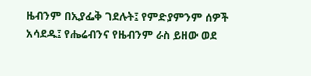ዜብንም በኢያፌቅ ገደሉት፤ የምድያምንም ሰዎች አሳደዱ፤ የሔሬብንና የዜብንም ራስ ይዘው ወደ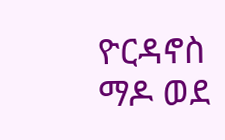ዮርዳኖስ ማዶ ወደ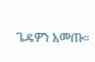ጌዴዎን አመጡ።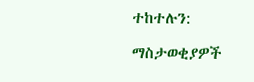ተከተሉን:

ማስታወቂያዎች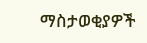ማስታወቂያዎች